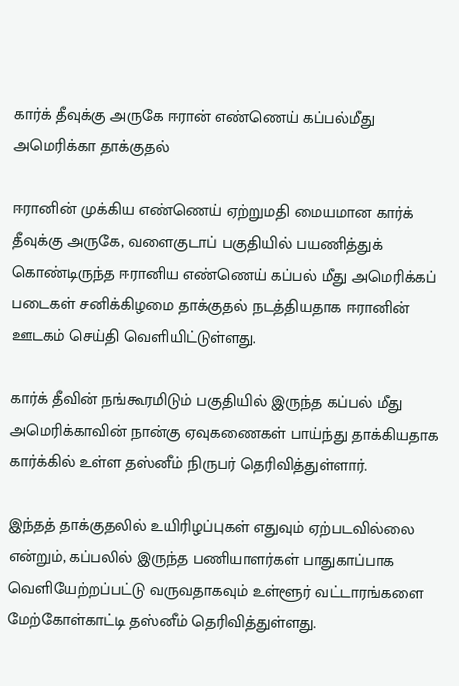கார்க் தீவுக்கு அருகே ஈரான் எண்ணெய் கப்பல்மீது அமெரிக்கா தாக்குதல்

ஈரானின் முக்கிய எண்ணெய் ஏற்றுமதி மையமான கார்க் தீவுக்கு அருகே, வளைகுடாப் பகுதியில் பயணித்துக் கொண்டிருந்த ஈரானிய எண்ணெய் கப்பல் மீது அமெரிக்கப் படைகள் சனிக்கிழமை தாக்குதல் நடத்தியதாக ஈரானின் ஊடகம் செய்தி வெளியிட்டுள்ளது.

கார்க் தீவின் நங்கூரமிடும் பகுதியில் இருந்த கப்பல் மீது அமெரிக்காவின் நான்கு ஏவுகணைகள் பாய்ந்து தாக்கியதாக கார்க்கில் உள்ள தஸ்னீம் நிருபர் தெரிவித்துள்ளார்.

இந்தத் தாக்குதலில் உயிரிழப்புகள் எதுவும் ஏற்படவில்லை என்றும், கப்பலில் இருந்த பணியாளர்கள் பாதுகாப்பாக வெளியேற்றப்பட்டு வருவதாகவும் உள்ளூர் வட்டாரங்களை மேற்கோள்காட்டி தஸ்னீம் தெரிவித்துள்ளது.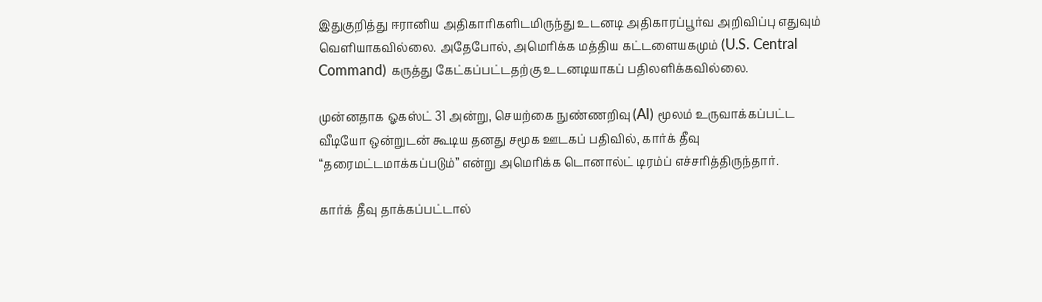இதுகுறித்து ஈரானிய அதிகாரிகளிடமிருந்து உடனடி அதிகாரப்பூர்வ அறிவிப்பு எதுவும் வெளியாகவில்லை. அதேபோல், அமெரிக்க மத்திய கட்டளையகமும் (U.S. Central Command) கருத்து கேட்கப்பட்டதற்கு உடனடியாகப் பதிலளிக்கவில்லை.

முன்னதாக ஓகஸ்ட் 31 அன்று, செயற்கை நுண்ணறிவு (AI) மூலம் உருவாக்கப்பட்ட வீடியோ ஒன்றுடன் கூடிய தனது சமூக ஊடகப் பதிவில், கார்க் தீவு “தரைமட்டமாக்கப்படும்” என்று அமெரிக்க டொனால்ட் டிரம்ப் எச்சரித்திருந்தார்.

கார்க் தீவு தாக்கப்பட்டால்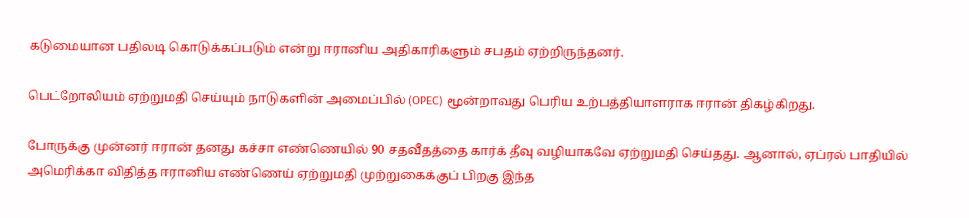கடுமையான பதிலடி கொடுக்கப்படும் என்று ஈரானிய அதிகாரிகளும் சபதம் ஏற்றிருந்தனர்.

பெட்றோலியம் ஏற்றுமதி செய்யும் நாடுகளின் அமைப்பில் (OPEC) மூன்றாவது பெரிய உற்பத்தியாளராக ஈரான் திகழ்கிறது.

போருக்கு முன்னர் ஈரான் தனது கச்சா எண்ணெயில் 90 சதவீதத்தை கார்க் தீவு வழியாகவே ஏற்றுமதி செய்தது. ஆனால், ஏப்ரல் பாதியில் அமெரிக்கா விதித்த ஈரானிய எண்ணெய் ஏற்றுமதி முற்றுகைக்குப் பிறகு இந்த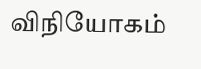விநியோகம்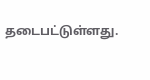தடைபட்டுள்ளது.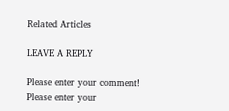Related Articles

LEAVE A REPLY

Please enter your comment!
Please enter your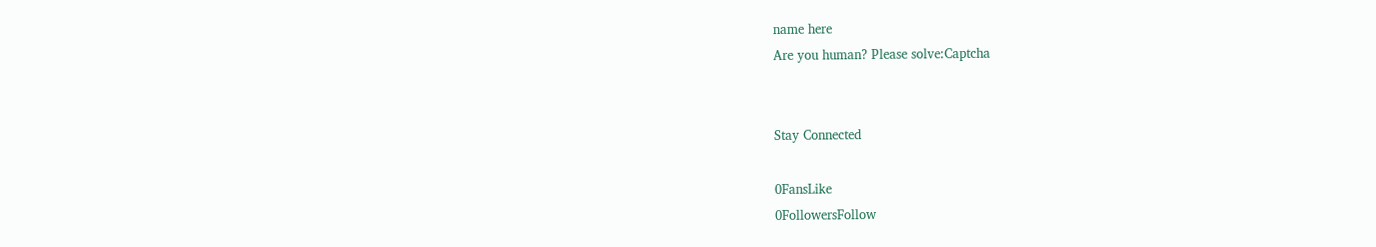name here
Are you human? Please solve:Captcha


Stay Connected

0FansLike
0FollowersFollow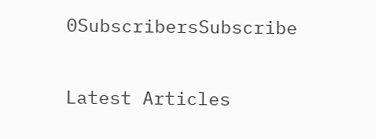0SubscribersSubscribe

Latest Articles